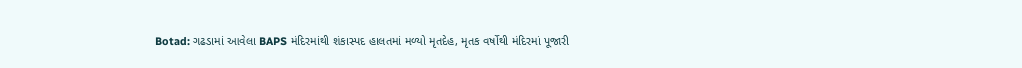Botad: ગઢડામાં આવેલા BAPS મંદિરમાંથી શંકાસ્પદ હાલતમાં મળ્યો મૃતદેહ, મૃતક વર્ષોથી મંદિરમાં પૂજારી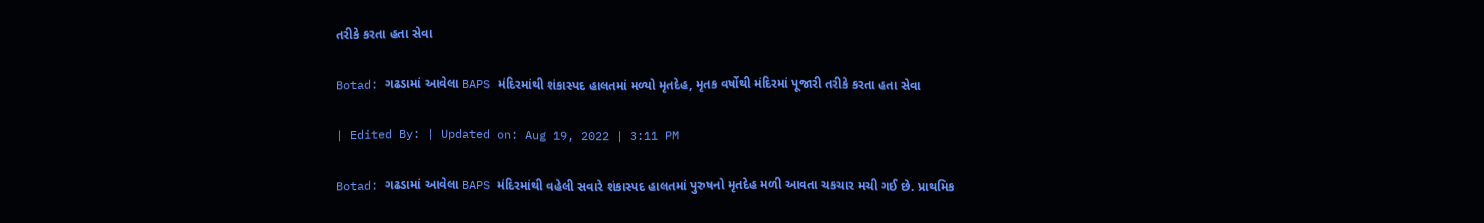તરીકે કરતા હતા સેવા

Botad: ગઢડામાં આવેલા BAPS મંદિરમાંથી શંકાસ્પદ હાલતમાં મળ્યો મૃતદેહ, મૃતક વર્ષોથી મંદિરમાં પૂજારી તરીકે કરતા હતા સેવા

| Edited By: | Updated on: Aug 19, 2022 | 3:11 PM

Botad: ગઢડામાં આવેલા BAPS મંદિરમાંથી વહેલી સવારે શંકાસ્પદ હાલતમાં પુરુષનો મૃતદેહ મળી આવતા ચકચાર મચી ગઈ છે. પ્રાથમિક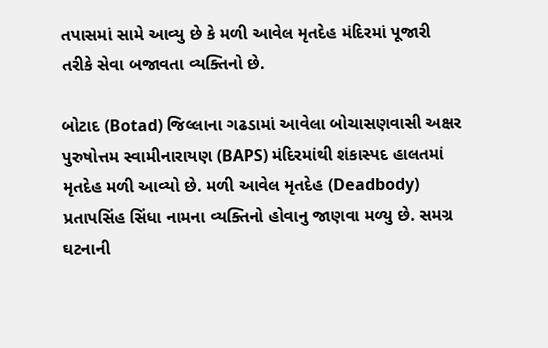તપાસમાં સામે આવ્યુ છે કે મળી આવેલ મૃતદેહ મંદિરમાં પૂજારી તરીકે સેવા બજાવતા વ્યક્તિનો છે.

બોટાદ (Botad) જિલ્લાના ગઢડામાં આવેલા બોચાસણવાસી અક્ષર પુરુષોત્તમ સ્વામીનારાયણ (BAPS) મંદિરમાંથી શંકાસ્પદ હાલતમાં મૃતદેહ મળી આવ્યો છે. મળી આવેલ મૃતદેહ (Deadbody) પ્રતાપસિંહ સિંધા નામના વ્યક્તિનો હોવાનુ જાણવા મળ્યુ છે. સમગ્ર ઘટનાની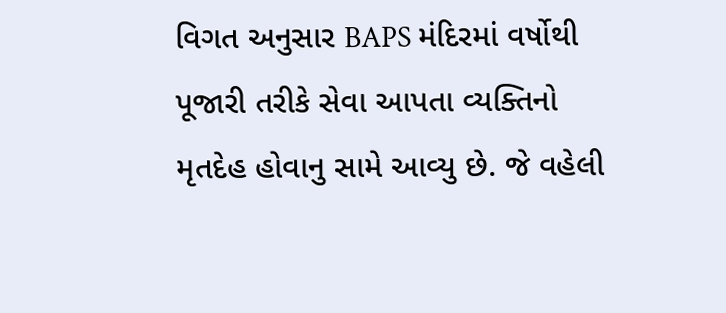વિગત અનુસાર BAPS મંદિરમાં વર્ષોથી પૂજારી તરીકે સેવા આપતા વ્યક્તિનો મૃતદેહ હોવાનુ સામે આવ્યુ છે. જે વહેલી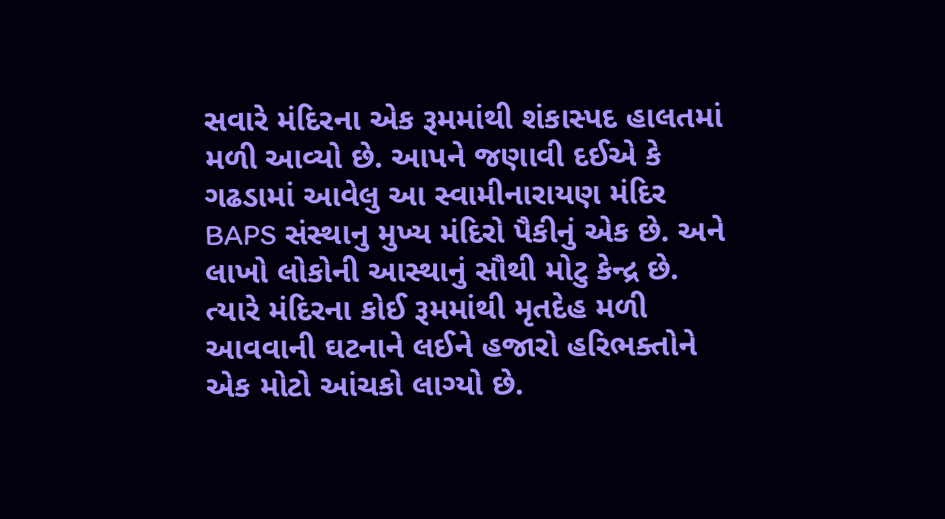સવારે મંદિરના એક રૂમમાંથી શંકાસ્પદ હાલતમાં મળી આવ્યો છે. આપને જણાવી દઈએ કે ગઢડામાં આવેલુ આ સ્વામીનારાયણ મંદિર BAPS સંસ્થાનુ મુખ્ય મંદિરો પૈકીનું એક છે. અને લાખો લોકોની આસ્થાનું સૌથી મોટુ કેન્દ્ર છે. ત્યારે મંદિરના કોઈ રૂમમાંથી મૃતદેહ મળી આવવાની ઘટનાને લઈને હજારો હરિભક્તોને એક મોટો આંચકો લાગ્યો છે.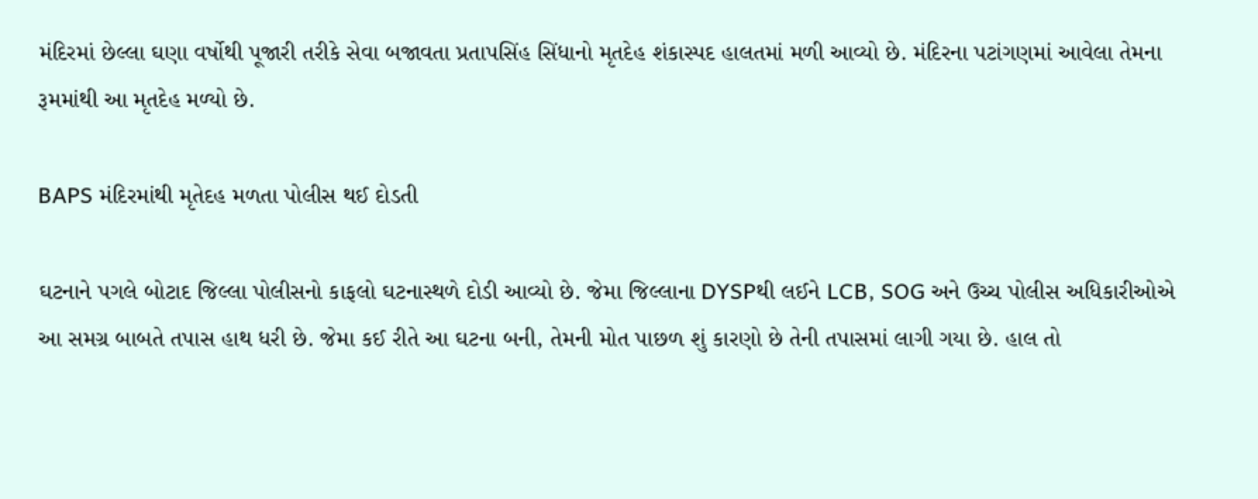મંદિરમાં છેલ્લા ઘણા વર્ષોથી પૂજારી તરીકે સેવા બજાવતા પ્રતાપસિંહ સિંધાનો મૃતદેહ શંકાસ્પદ હાલતમાં મળી આવ્યો છે. મંદિરના પટાંગણમાં આવેલા તેમના રૂમમાંથી આ મૃતદેહ મળ્યો છે.

BAPS મંદિરમાંથી મૃતેદહ મળતા પોલીસ થઈ દોડતી

ઘટનાને પગલે બોટાદ જિલ્લા પોલીસનો કાફલો ઘટનાસ્થળે દોડી આવ્યો છે. જેમા જિલ્લાના DYSPથી લઈને LCB, SOG અને ઉચ્ચ પોલીસ અધિકારીઓએ આ સમગ્ર બાબતે તપાસ હાથ ધરી છે. જેમા કઈ રીતે આ ઘટના બની, તેમની મોત પાછળ શું કારણો છે તેની તપાસમાં લાગી ગયા છે. હાલ તો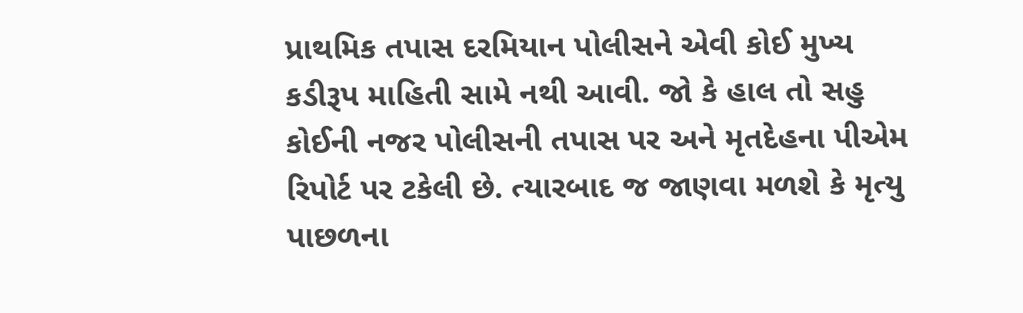પ્રાથમિક તપાસ દરમિયાન પોલીસને એવી કોઈ મુખ્ય કડીરૂપ માહિતી સામે નથી આવી. જો કે હાલ તો સહુ કોઈની નજર પોલીસની તપાસ પર અને મૃતદેહના પીએમ રિપોર્ટ પર ટકેલી છે. ત્યારબાદ જ જાણવા મળશે કે મૃત્યુ પાછળના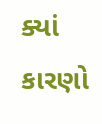ક્યાં કારણો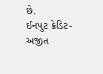છે.
ઈનપુટ ક્રેડિટ- અજીત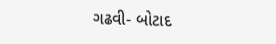ગઢવી- બોટાદ